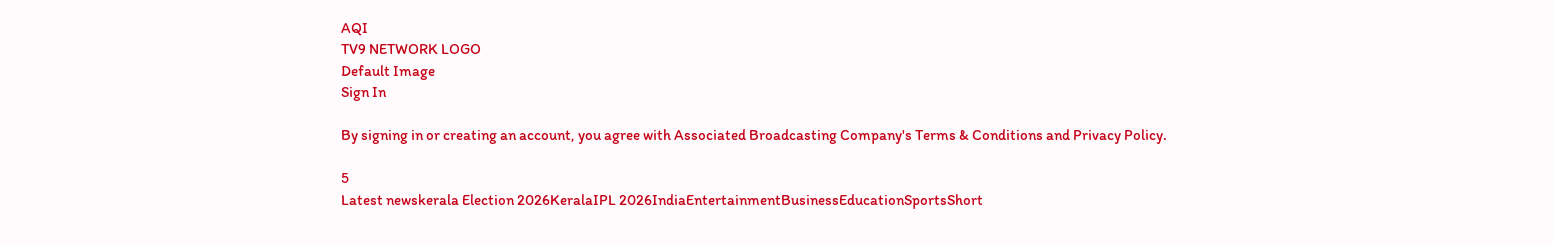AQI
TV9 NETWORK LOGO
Default Image
Sign In

By signing in or creating an account, you agree with Associated Broadcasting Company's Terms & Conditions and Privacy Policy.

5
Latest newskerala Election 2026KeralaIPL 2026IndiaEntertainmentBusinessEducationSportsShort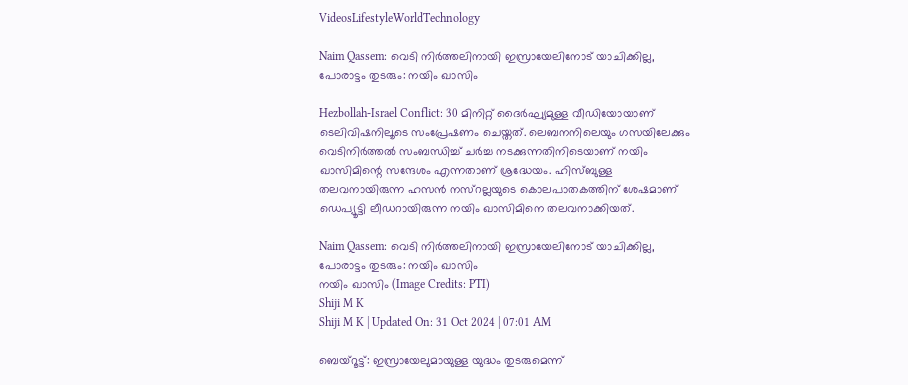VideosLifestyleWorldTechnology

Naim Qassem: വെടി നിര്‍ത്തലിനായി ഇസ്രായേലിനോട് യാചിക്കില്ല, പോരാട്ടം തുടരും: നയിം ഖാസിം

Hezbollah-Israel Conflict: 30 മിനിറ്റ് ദൈര്‍ഘ്യമുള്ള വീഡിയോയാണ് ടെലിവിഷനിലൂടെ സംപ്രേഷണം ചെയ്തത്. ലെബനനിലെയും ഗസയിലേക്കും വെടിനിര്‍ത്തല്‍ സംബന്ധിച്ച് ചര്‍ച്ച നടക്കുന്നതിനിടെയാണ് നയിം ഖാസിമിന്റെ സന്ദേശം എന്നതാണ് ശ്രദ്ധേയം. ഹിസ്ബുള്ള തലവനായിരുന്ന ഹസന്‍ നസ്‌റല്ലയുടെ കൊലപാതകത്തിന് ശേഷമാണ് ഡെപ്യൂട്ടി ലീഡറായിരുന്ന നയിം ഖാസിമിനെ തലവനാക്കിയത്.

Naim Qassem: വെടി നിര്‍ത്തലിനായി ഇസ്രായേലിനോട് യാചിക്കില്ല, പോരാട്ടം തുടരും: നയിം ഖാസിം
നയിം ഖാസിം (Image Credits: PTI)
Shiji M K
Shiji M K | Updated On: 31 Oct 2024 | 07:01 AM

ബെയ്‌റൂട്ട്: ഇസ്രായേലുമായുള്ള യുദ്ധം തുടരുമെന്ന്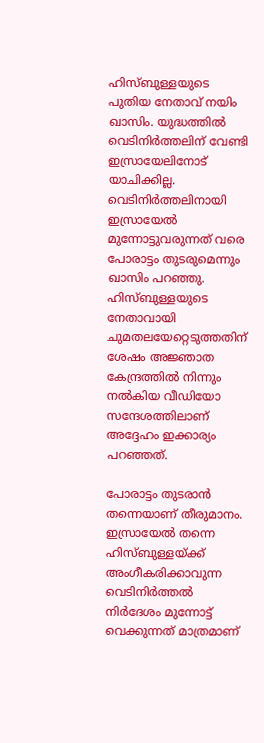ഹിസ്ബുള്ളയുടെ പുതിയ നേതാവ് നയിം ഖാസിം. യുദ്ധത്തില്‍ വെടിനിര്‍ത്തലിന് വേണ്ടി ഇസ്രായേലിനോട് യാചിക്കില്ല. വെടിനിര്‍ത്തലിനായി ഇസ്രായേല്‍ മുന്നോട്ടുവരുന്നത് വരെ പോരാട്ടം തുടരുമെന്നും ഖാസിം പറഞ്ഞു. ഹിസ്ബുള്ളയുടെ നേതാവായി ചുമതലയേറ്റെടുത്തതിന് ശേഷം അജ്ഞാത കേന്ദ്രത്തില്‍ നിന്നും നല്‍കിയ വീഡിയോ സന്ദേശത്തിലാണ് അദ്ദേഹം ഇക്കാര്യം പറഞ്ഞത്.

പോരാട്ടം തുടരാന്‍ തന്നെയാണ് തീരുമാനം. ഇസ്രായേല്‍ തന്നെ ഹിസ്ബുള്ളയ്ക്ക് അംഗീകരിക്കാവുന്ന വെടിനിര്‍ത്തല്‍ നിര്‍ദേശം മുന്നോട്ട് വെക്കുന്നത് മാത്രമാണ്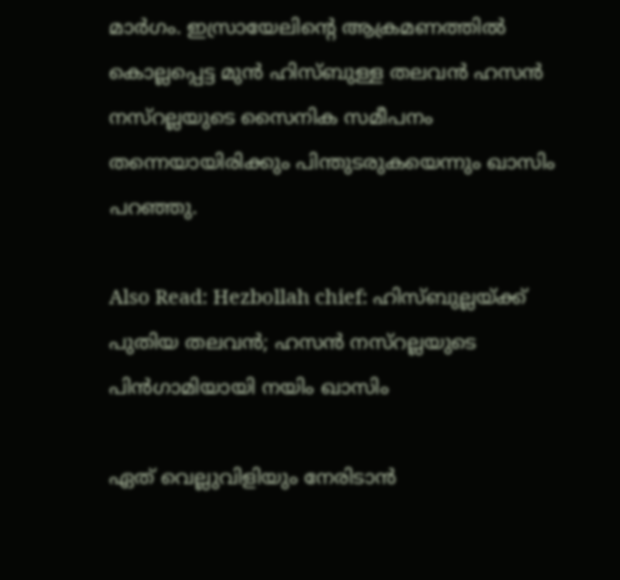മാര്‍ഗം. ഇസ്രായേലിന്റെ ആക്രമണത്തില്‍ കൊല്ലപ്പെട്ട മുന്‍ ഹിസ്ബുള്ള തലവന്‍ ഹസന്‍ നസ്‌റല്ലയുടെ സൈനിക സമീപനം തന്നെയായിരിക്കും പിന്തുടരുകയെന്നും ഖാസിം പറഞ്ഞു.

Also Read: Hezbollah chief: ഹിസ്ബുല്ലയ്ക്ക് പുതിയ തലവൻ; ഹസൻ നസ്‌റല്ലയുടെ പിൻഗാമിയായി നയിം ഖാസിം

ഏത് വെല്ലുവിളിയും നേരിടാന്‍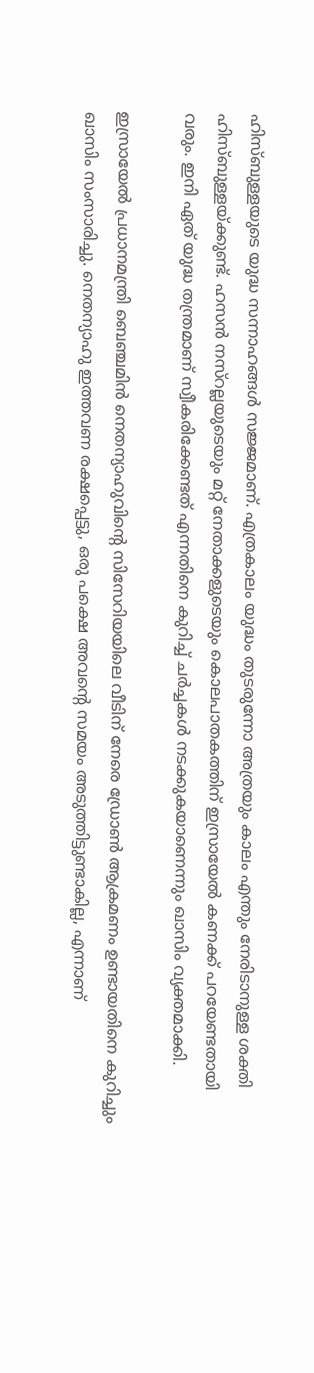ഹിസ്ബുള്ളയുടെ യുദ്ധ സന്നാഹങ്ങള്‍ സജ്ജമാണ്. എത്രകാലം യുദ്ധം തുടരുന്നോ അത്രയും കാലം എന്തും നേരിടാനുള്ള ശക്തി ഹിസ്ബുള്ളയ്ക്കുണ്ട്. ഹസന്‍ നസ്‌റല്ലയുടെയും മറ്റ് നേതാക്കളുടെയും കൊലപാതകത്തിന് ഇസ്രായേല്‍ കണക്ക് പറയേണ്ടതായി വരും. ഇനി ഏത് യുദ്ധ തന്ത്രമാണ് സ്വീകരിക്കേണ്ടത് എന്നതിനെ കുറിച്ച് ചര്‍ച്ചകള്‍ നടക്കുകയാണെന്നും ഖാസിം വ്യക്തമാക്കി.

ഇസ്രായേല്‍ പ്രധാനമന്ത്രി ബെഞ്ചമിന്‍ നെതന്യാഹുവിന്റെ സിസേറിയയിലെ വീടിന് നേരെ ഡ്രോണ്‍ ആക്രമണം ഉണ്ടായതിനെ കുറിച്ചും ഖാസിം സംസാരിച്ചു. നെതന്യാഹു ഇത്തവണ രക്ഷപ്പെട്ടു, ഒരു പക്ഷെ അവന്റെ സമയം അടുത്തിട്ടുണ്ടാകില്ല, എന്നാണ്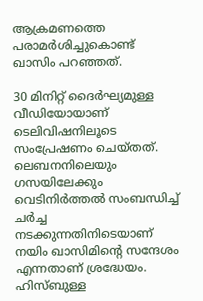ആക്രമണത്തെ പരാമര്‍ശിച്ചുകൊണ്ട് ഖാസിം പറഞ്ഞത്.

30 മിനിറ്റ് ദൈര്‍ഘ്യമുള്ള വീഡിയോയാണ് ടെലിവിഷനിലൂടെ സംപ്രേഷണം ചെയ്തത്. ലെബനനിലെയും ഗസയിലേക്കും വെടിനിര്‍ത്തല്‍ സംബന്ധിച്ച് ചര്‍ച്ച നടക്കുന്നതിനിടെയാണ് നയിം ഖാസിമിന്റെ സന്ദേശം എന്നതാണ് ശ്രദ്ധേയം. ഹിസ്ബുള്ള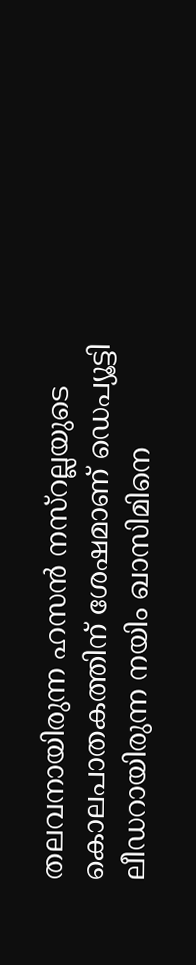തലവനായിരുന്ന ഹസന്‍ നസ്‌റല്ലയുടെ കൊലപാതകത്തിന് ശേഷമാണ് ഡെപ്യൂട്ടി ലീഡറായിരുന്ന നയിം ഖാസിമിനെ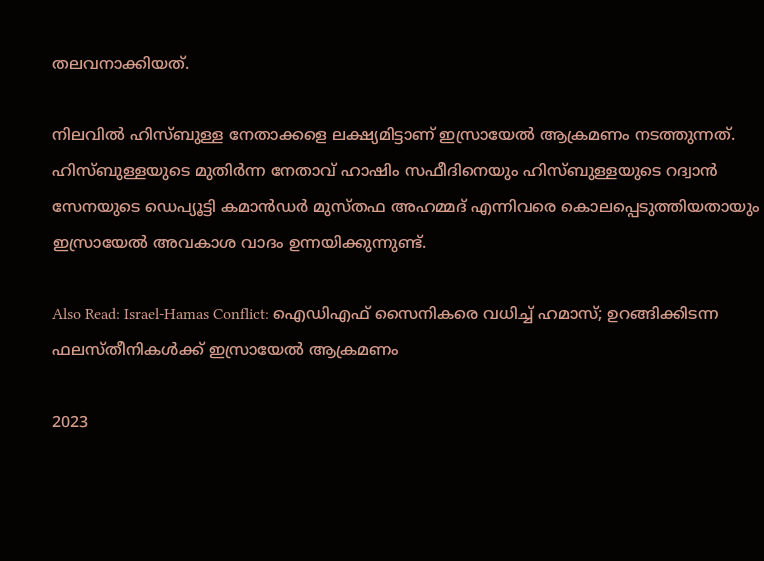തലവനാക്കിയത്.

നിലവില്‍ ഹിസ്ബുള്ള നേതാക്കളെ ലക്ഷ്യമിട്ടാണ് ഇസ്രായേല്‍ ആക്രമണം നടത്തുന്നത്. ഹിസ്ബുള്ളയുടെ മുതിര്‍ന്ന നേതാവ് ഹാഷിം സഫീദിനെയും ഹിസ്ബുള്ളയുടെ റദ്വാന്‍ സേനയുടെ ഡെപ്യൂട്ടി കമാന്‍ഡര്‍ മുസ്തഫ അഹമ്മദ് എന്നിവരെ കൊലപ്പെടുത്തിയതായും ഇസ്രായേല്‍ അവകാശ വാദം ഉന്നയിക്കുന്നുണ്ട്.

Also Read: Israel-Hamas Conflict: ഐഡിഎഫ് സൈനികരെ വധിച്ച് ഹമാസ്; ഉറങ്ങിക്കിടന്ന ഫലസ്തീനികള്‍ക്ക് ഇസ്രായേല്‍ ആക്രമണം

2023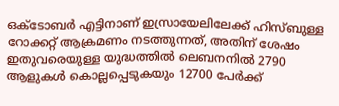ഒക്ടോബര്‍ എട്ടിനാണ് ഇസ്രായേലിലേക്ക് ഹിസ്ബുള്ള റോക്കറ്റ് ആക്രമണം നടത്തുന്നത്, അതിന് ശേഷം ഇതുവരെയുള്ള യുദ്ധത്തില്‍ ലെബനനില്‍ 2790 ആളുകള്‍ കൊല്ലപ്പെടുകയും 12700 പേര്‍ക്ക്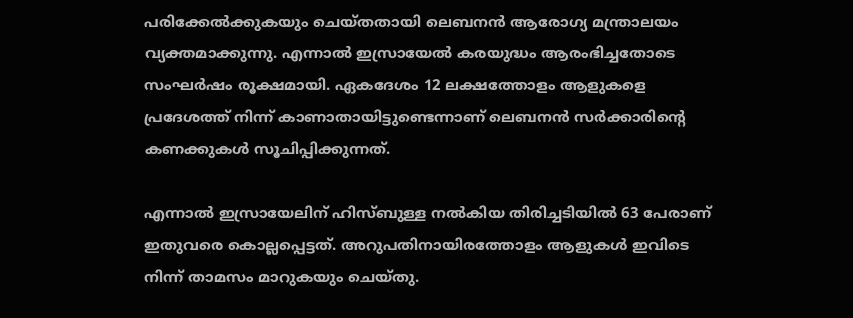പരിക്കേല്‍ക്കുകയും ചെയ്തതായി ലെബനന്‍ ആരോഗ്യ മന്ത്രാലയം വ്യക്തമാക്കുന്നു. എന്നാല്‍ ഇസ്രായേല്‍ കരയുദ്ധം ആരംഭിച്ചതോടെ സംഘര്‍ഷം രൂക്ഷമായി. ഏകദേശം 12 ലക്ഷത്തോളം ആളുകളെ പ്രദേശത്ത് നിന്ന് കാണാതായിട്ടുണ്ടെന്നാണ് ലെബനന്‍ സര്‍ക്കാരിന്റെ കണക്കുകള്‍ സൂചിപ്പിക്കുന്നത്.

എന്നാല്‍ ഇസ്രായേലിന് ഹിസ്ബുള്ള നല്‍കിയ തിരിച്ചടിയില്‍ 63 പേരാണ് ഇതുവരെ കൊല്ലപ്പെട്ടത്. അറുപതിനായിരത്തോളം ആളുകള്‍ ഇവിടെ നിന്ന് താമസം മാറുകയും ചെയ്തു.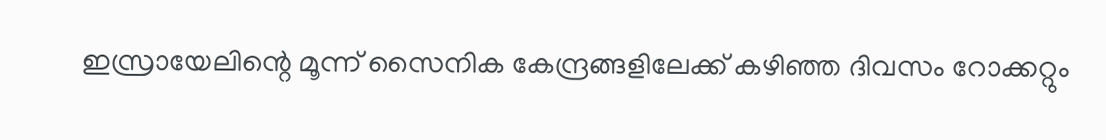ഇസ്രായേലിന്റെ മൂന്ന് സൈനിക കേന്ദ്രങ്ങളിലേക്ക് കഴിഞ്ഞ ദിവസം റോക്കറ്റും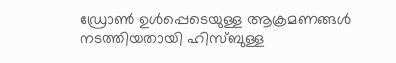ഡ്രോണ്‍ ഉള്‍പ്പെടെയുള്ള ആക്രമണങ്ങള്‍ നടത്തിയതായി ഹിസ്ബുള്ള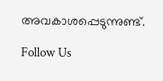അവകാശപ്പെടുന്നുണ്ട്.

Follow Us